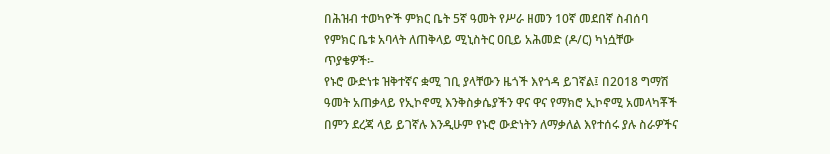በሕዝብ ተወካዮች ምክር ቤት 5ኛ ዓመት የሥራ ዘመን 10ኛ መደበኛ ስብሰባ የምክር ቤቱ አባላት ለጠቅላይ ሚኒስትር ዐቢይ አሕመድ (ዶ/ር) ካነሷቸው ጥያቄዎች፡-
የኑሮ ውድነቱ ዝቅተኛና ቋሚ ገቢ ያላቸውን ዜጎች እየጎዳ ይገኛል፤ በ2018 ግማሽ ዓመት አጠቃላይ የኢኮኖሚ እንቅስቃሴያችን ዋና ዋና የማክሮ ኢኮኖሚ አመላካቾች በምን ደረጃ ላይ ይገኛሉ እንዲሁም የኑሮ ውድነትን ለማቃለል እየተሰሩ ያሉ ስራዎችና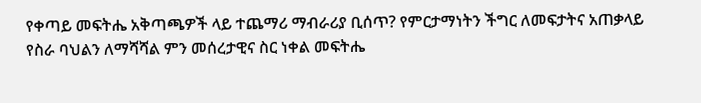የቀጣይ መፍትሔ አቅጣጫዎች ላይ ተጨማሪ ማብራሪያ ቢሰጥ? የምርታማነትን ችግር ለመፍታትና አጠቃላይ የስራ ባህልን ለማሻሻል ምን መሰረታዊና ስር ነቀል መፍትሔ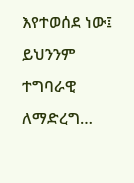እየተወሰደ ነው፤ ይህንንም ተግባራዊ ለማድረግ…